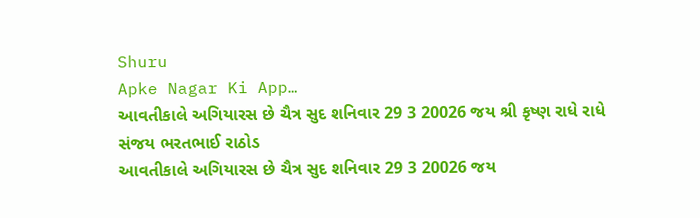Shuru
Apke Nagar Ki App…
આવતીકાલે અગિયારસ છે ચૈત્ર સુદ શનિવાર 29 3 20026 જય શ્રી કૃષ્ણ રાધે રાધે
સંજય ભરતભાઈ રાઠોડ
આવતીકાલે અગિયારસ છે ચૈત્ર સુદ શનિવાર 29 3 20026 જય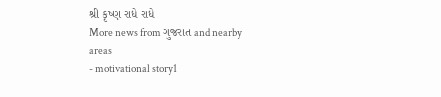શ્રી કૃષ્ણ રાધે રાધે
More news from ગુજરાત and nearby areas
- motivational story1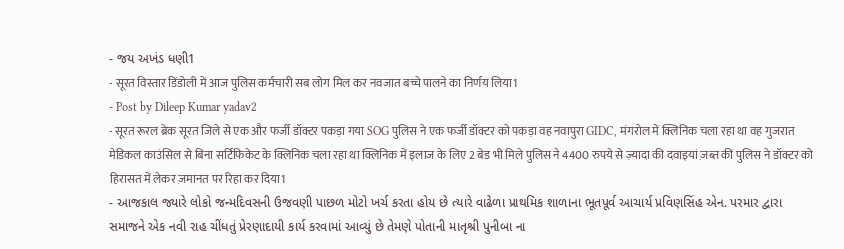- જય અખંડ ધણી1
- सूरत विस्तार डिंडोली में आज पुलिस कर्मचारी सब लोग मिल कर नवजात बच्चे पालने का निर्णय लिया1
- Post by Dileep Kumar yadav2
- सूरत रूरल ब्रेक सूरत जिले से एक और फर्जी डॉक्टर पकड़ा गया SOG पुलिस ने एक फर्जी डॉक्टर को पकड़ा वह नवापुरा GIDC, मंगरोल में क्लिनिक चला रहा था वह गुजरात मेडिकल काउंसिल से बिना सर्टिफिकेट के क्लिनिक चला रहा था क्लिनिक में इलाज के लिए 2 बेड भी मिले पुलिस ने 4400 रुपये से ज़्यादा की दवाइयां ज़ब्त कीं पुलिस ने डॉक्टर को हिरासत में लेकर ज़मानत पर रिहा कर दिया1
- આજકાલ જ્યારે લોકો જન્મદિવસની ઉજવણી પાછળ મોટો ખર્ચ કરતા હોય છે ત્યારે વાઢેળા પ્રાથમિક શાળાના ભૂતપૂર્વ આચાર્ય પ્રવિણસિંહ એન. પરમાર દ્વારા સમાજને એક નવી રાહ ચીંધતું પ્રેરણાદાયી કાર્ય કરવામાં આવ્યું છે તેમણે પોતાની માતૃશ્રી પુનીબા ના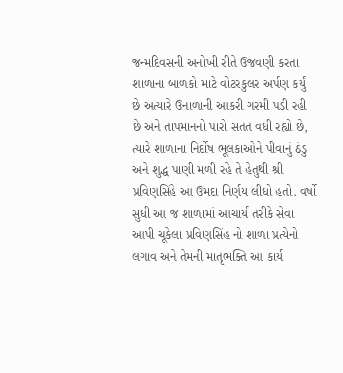જન્મદિવસની અનોખી રીતે ઉજવણી કરતા શાળાના બાળકો માટે વોટરકુલર અર્પણ કર્યું છે અત્યારે ઉનાળાની આકરી ગરમી પડી રહી છે અને તાપમાનનો પારો સતત વધી રહ્યો છે, ત્યારે શાળાના નિર્દોષ ભૂલકાઓને પીવાનું ઠંડુ અને શુદ્ધ પાણી મળી રહે તે હેતુથી શ્રી પ્રવિણસિંહે આ ઉમદા નિર્ણય લીધો હતો. વર્ષો સુધી આ જ શાળામાં આચાર્ય તરીકે સેવા આપી ચૂકેલા પ્રવિણસિંહ નો શાળા પ્રત્યેનો લગાવ અને તેમની માતૃભક્તિ આ કાર્ય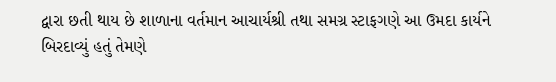દ્વારા છતી થાય છે શાળાના વર્તમાન આચાર્યશ્રી તથા સમગ્ર સ્ટાફગણે આ ઉમદા કાર્યને બિરદાવ્યું હતું તેમણે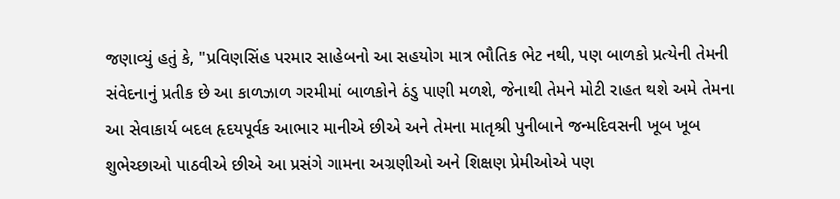જણાવ્યું હતું કે, "પ્રવિણસિંહ પરમાર સાહેબનો આ સહયોગ માત્ર ભૌતિક ભેટ નથી, પણ બાળકો પ્રત્યેની તેમની સંવેદનાનું પ્રતીક છે આ કાળઝાળ ગરમીમાં બાળકોને ઠંડુ પાણી મળશે, જેનાથી તેમને મોટી રાહત થશે અમે તેમના આ સેવાકાર્ય બદલ હૃદયપૂર્વક આભાર માનીએ છીએ અને તેમના માતૃશ્રી પુનીબાને જન્મદિવસની ખૂબ ખૂબ શુભેચ્છાઓ પાઠવીએ છીએ આ પ્રસંગે ગામના અગ્રણીઓ અને શિક્ષણ પ્રેમીઓએ પણ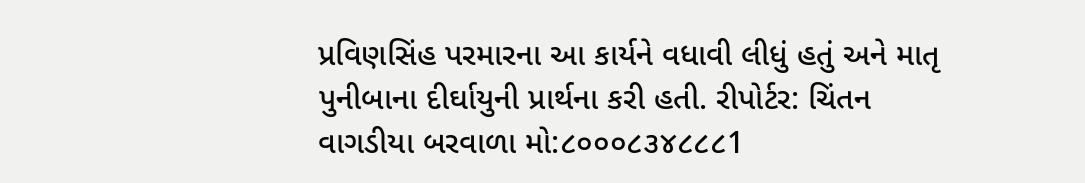પ્રવિણસિંહ પરમારના આ કાર્યને વધાવી લીધું હતું અને માતૃ પુનીબાના દીર્ઘાયુની પ્રાર્થના કરી હતી. રીપોર્ટર: ચિંતન વાગડીયા બરવાળા મો:૮૦૦૦૮૩૪૮૮૮1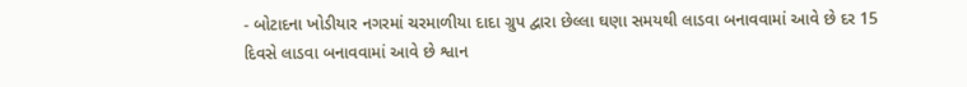- બોટાદના ખોડીયાર નગરમાં ચરમાળીયા દાદા ગ્રુપ દ્વારા છેલ્લા ઘણા સમયથી લાડવા બનાવવામાં આવે છે દર 15 દિવસે લાડવા બનાવવામાં આવે છે શ્વાન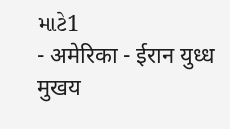માટે1
- अमेरिका - ईरान युध्ध मुखय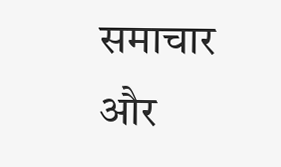समाचार और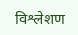विश्लेशण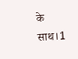के साथ।1